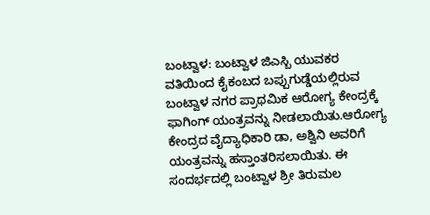ಬಂಟ್ವಾಳ: ಬಂಟ್ವಾಳ ಜಿಎಸ್ಬಿ ಯುವಕರ ವತಿಯಿಂದ ಕೈಕಂಬದ ಬಪ್ಪುಗುಡ್ಡೆಯಲ್ಲಿರುವ ಬಂಟ್ವಾಳ ನಗರ ಪ್ರಾಥಮಿಕ ಆರೋಗ್ಯ ಕೇಂದ್ರಕ್ಕೆ ಫಾಗಿಂಗ್ ಯಂತ್ರವನ್ನು ನೀಡಲಾಯಿತು.ಆರೋಗ್ಯ ಕೇಂದ್ರದ ವೈದ್ಯಾಧಿಕಾರಿ ಡಾ, ಅಶ್ವಿನಿ ಅವರಿಗೆ ಯಂತ್ರವನ್ನು ಹಸ್ತಾಂತರಿಸಲಾಯಿತು. ಈ ಸಂದರ್ಭದಲ್ಲಿ ಬಂಟ್ವಾಳ ಶ್ರೀ ತಿರುಮಲ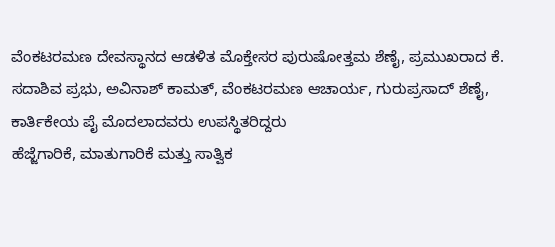ವೆಂಕಟರಮಣ ದೇವಸ್ಥಾನದ ಆಡಳಿತ ಮೊಕ್ತೇಸರ ಪುರುಷೋತ್ತಮ ಶೆಣೈ, ಪ್ರಮುಖರಾದ ಕೆ. ಸದಾಶಿವ ಪ್ರಭು, ಅವಿನಾಶ್ ಕಾಮತ್, ವೆಂಕಟರಮಣ ಆಚಾರ್ಯ, ಗುರುಪ್ರಸಾದ್ ಶೆಣೈ, ಕಾರ್ತಿಕೇಯ ಪೈ ಮೊದಲಾದವರು ಉಪಸ್ಥಿತರಿದ್ದರು
ಹೆಜ್ಜೆಗಾರಿಕೆ, ಮಾತುಗಾರಿಕೆ ಮತ್ತು ಸಾತ್ವಿಕ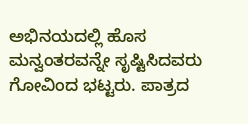ಅಭಿನಯದಲ್ಲಿ ಹೊಸ ಮನ್ವಂತರವನ್ನೇ ಸೃಷ್ಟಿಸಿದವರು ಗೋವಿಂದ ಭಟ್ಟರು. ಪಾತ್ರದ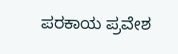ಪರಕಾಯ ಪ್ರವೇಶ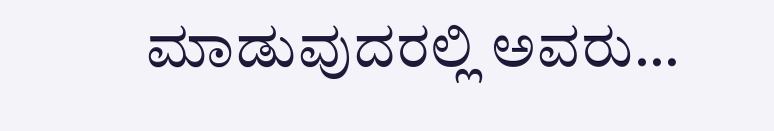ಮಾಡುವುದರಲ್ಲಿ ಅವರು…